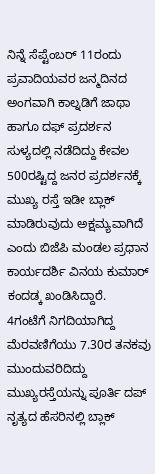ನಿನ್ನೆ ಸೆಪ್ಟೆಂಬರ್ 11ರಂದು ಪ್ರವಾದಿಯವರ ಜನ್ಮದಿನದ ಅಂಗವಾಗಿ ಕಾಲ್ನಡಿಗೆ ಜಾಥಾ ಹಾಗೂ ದಫ್ ಪ್ರದರ್ಶನ ಸುಳ್ಯದಲ್ಲಿ ನಡೆದಿದ್ದು ಕೇವಲ 500ರಷ್ಟಿದ್ದ ಜನರ ಪ್ರದರ್ಶನಕ್ಕೆ ಮುಖ್ಯ ರಸ್ತೆ ಇಡೀ ಬ್ಲಾಕ್ ಮಾಡಿರುವುದು ಅಕ್ಷಮ್ಯವಾಗಿದೆ ಎಂದು ಬಿಜೆಪಿ ಮಂಡಲ ಪ್ರಧಾನ ಕಾರ್ಯದರ್ಶಿ ವಿನಯ ಕುಮಾರ್ ಕಂದಡ್ಕ ಖಂಡಿಸಿದ್ದಾರೆ.
4ಗಂಟೆಗೆ ನಿಗದಿಯಾಗಿದ್ದ ಮೆರವಣಿಗೆಯು 7.30ರ ತನಕವು ಮುಂದುವರಿದಿದ್ದು ಮುಖ್ಯರಸ್ತೆಯನ್ನು ಪೂರ್ತಿ ದಪ್ ನೃತ್ಯದ ಹೆಸರಿನಲ್ಲಿ ಬ್ಲಾಕ್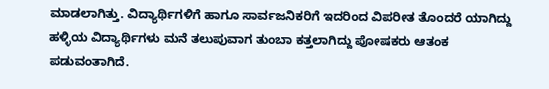ಮಾಡಲಾಗಿತ್ತು. ವಿದ್ಯಾರ್ಥಿಗಳಿಗೆ ಹಾಗೂ ಸಾರ್ವಜನಿಕರಿಗೆ ಇದರಿಂದ ವಿಪರೀತ ತೊಂದರೆ ಯಾಗಿದ್ದು ಹಳ್ಳಿಯ ವಿದ್ಯಾರ್ಥಿಗಳು ಮನೆ ತಲುಪುವಾಗ ತುಂಬಾ ಕತ್ತಲಾಗಿದ್ದು ಪೋಷಕರು ಆತಂಕ ಪಡುವಂತಾಗಿದೆ.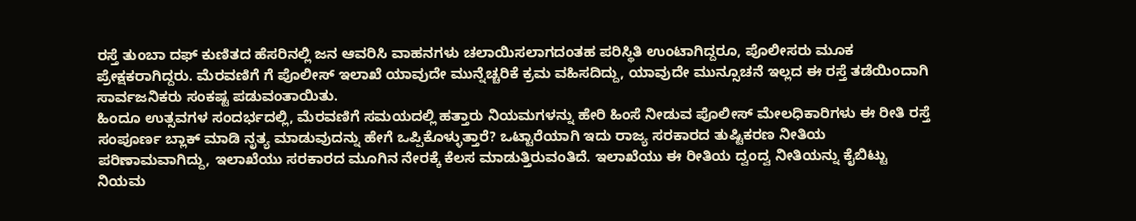ರಸ್ತೆ ತುಂಬಾ ದಫ್ ಕುಣಿತದ ಹೆಸರಿನಲ್ಲಿ ಜನ ಆವರಿಸಿ ವಾಹನಗಳು ಚಲಾಯಿಸಲಾಗದಂತಹ ಪರಿಸ್ಥಿತಿ ಉಂಟಾಗಿದ್ದರೂ, ಪೊಲೀಸರು ಮೂಕ ಪ್ರೇಕ್ಷಕರಾಗಿದ್ದರು. ಮೆರವಣಿಗೆ ಗೆ ಪೊಲೀಸ್ ಇಲಾಖೆ ಯಾವುದೇ ಮುನ್ನೆಚ್ಚರಿಕೆ ಕ್ರಮ ವಹಿಸದಿದ್ದು, ಯಾವುದೇ ಮುನ್ಸೂಚನೆ ಇಲ್ಲದ ಈ ರಸ್ತೆ ತಡೆಯಿಂದಾಗಿ ಸಾರ್ವಜನಿಕರು ಸಂಕಷ್ಟ ಪಡುವಂತಾಯಿತು.
ಹಿಂದೂ ಉತ್ಸವಗಳ ಸಂದರ್ಭದಲ್ಲಿ, ಮೆರವಣಿಗೆ ಸಮಯದಲ್ಲಿ ಹತ್ತಾರು ನಿಯಮಗಳನ್ನು ಹೇರಿ ಹಿಂಸೆ ನೀಡುವ ಪೊಲೀಸ್ ಮೇಲಧಿಕಾರಿಗಳು ಈ ರೀತಿ ರಸ್ತೆ ಸಂಪೂರ್ಣ ಬ್ಲಾಕ್ ಮಾಡಿ ನೃತ್ಯ ಮಾಡುವುದನ್ನು ಹೇಗೆ ಒಪ್ಪಿಕೊಳ್ಳುತ್ತಾರೆ? ಒಟ್ಟಾರೆಯಾಗಿ ಇದು ರಾಜ್ಯ ಸರಕಾರದ ತುಷ್ಟಿಕರಣ ನೀತಿಯ ಪರಿಣಾಮವಾಗಿದ್ದು, ಇಲಾಖೆಯು ಸರಕಾರದ ಮೂಗಿನ ನೇರಕ್ಕೆ ಕೆಲಸ ಮಾಡುತ್ತಿರುವಂತಿದೆ. ಇಲಾಖೆಯು ಈ ರೀತಿಯ ದ್ವಂದ್ವ ನೀತಿಯನ್ನು ಕೈಬಿಟ್ಟು ನಿಯಮ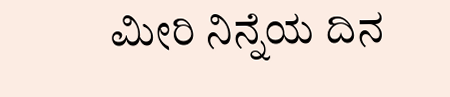ಮೀರಿ ನಿನ್ನೆಯ ದಿನ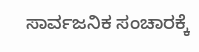ಸಾರ್ವಜನಿಕ ಸಂಚಾರಕ್ಕೆ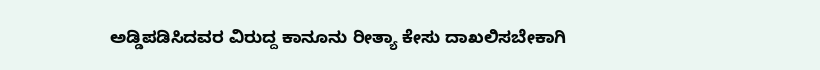ಅಡ್ಡಿಪಡಿಸಿದವರ ವಿರುದ್ದ ಕಾನೂನು ರೀತ್ಯಾ ಕೇಸು ದಾಖಲಿಸಬೇಕಾಗಿ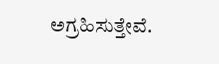ಅಗ್ರಹಿಸುತ್ತೇವೆ.